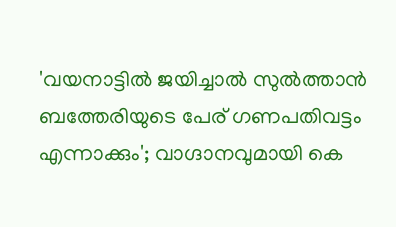'വയനാട്ടിൽ ജയിച്ചാൽ സുൽത്താൻ ബത്തേരിയുടെ പേര് ഗണപതിവട്ടം എന്നാക്കും'; വാഗ്ദാനവുമായി കെ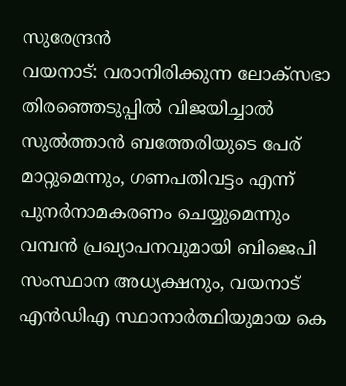സുരേന്ദ്രൻ
വയനാട്: വരാനിരിക്കുന്ന ലോക്സഭാ തിരഞ്ഞെടുപ്പിൽ വിജയിച്ചാൽ സുൽത്താൻ ബത്തേരിയുടെ പേര് മാറ്റുമെന്നും, ഗണപതിവട്ടം എന്ന് പുനർനാമകരണം ചെയ്യുമെന്നും വമ്പൻ പ്രഖ്യാപനവുമായി ബിജെപി സംസ്ഥാന അധ്യക്ഷനും, വയനാട് എൻഡിഎ സ്ഥാനാർത്ഥിയുമായ കെ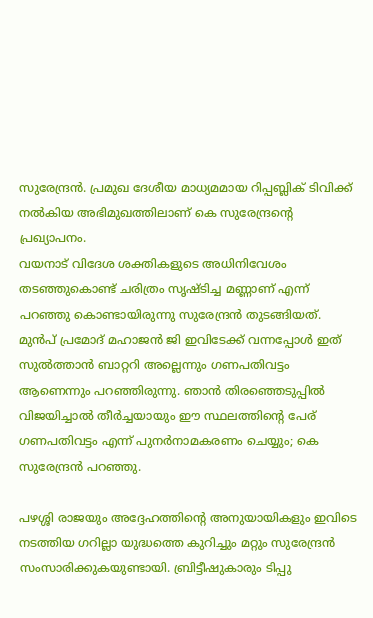സുരേന്ദ്രൻ. പ്രമുഖ ദേശീയ മാധ്യമമായ റിപ്പബ്ലിക് ടിവിക്ക് നൽകിയ അഭിമുഖത്തിലാണ് കെ സുരേന്ദ്രന്റെ പ്രഖ്യാപനം.
വയനാട് വിദേശ ശക്തികളുടെ അധിനിവേശം തടഞ്ഞുകൊണ്ട് ചരിത്രം സൃഷ്ടിച്ച മണ്ണാണ് എന്ന് പറഞ്ഞു കൊണ്ടായിരുന്നു സുരേന്ദ്രൻ തുടങ്ങിയത്. മുൻപ് പ്രമോദ് മഹാജൻ ജി ഇവിടേക്ക് വന്നപ്പോൾ ഇത് സുൽത്താൻ ബാറ്ററി അല്ലെന്നും ഗണപതിവട്ടം ആണെന്നും പറഞ്ഞിരുന്നു. ഞാൻ തിരഞ്ഞെടുപ്പിൽ വിജയിച്ചാൽ തീർച്ചയായും ഈ സ്ഥലത്തിന്റെ പേര് ഗണപതിവട്ടം എന്ന് പുനർനാമകരണം ചെയ്യും; കെ സുരേന്ദ്രൻ പറഞ്ഞു.

പഴശ്ശി രാജയും അദ്ദേഹത്തിന്റെ അനുയായികളും ഇവിടെ നടത്തിയ ഗറില്ലാ യുദ്ധത്തെ കുറിച്ചും മറ്റും സുരേന്ദ്രൻ സംസാരിക്കുകയുണ്ടായി. ബ്രിട്ടീഷുകാരും ടിപ്പു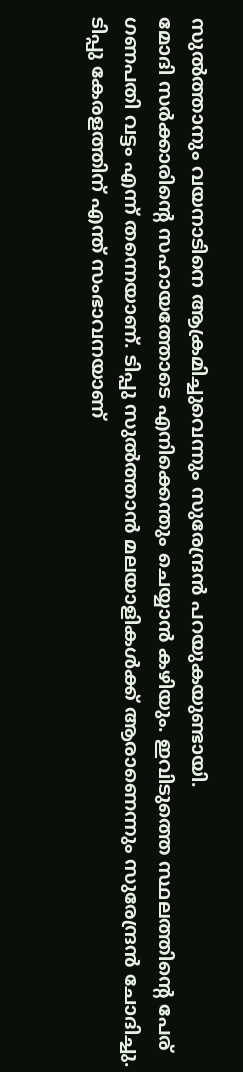സുൽത്താനും വയനാടിനെ ആക്രമിച്ചുവെന്നും സുരേന്ദ്രൻ പറയുകയുണ്ടായി.
മോദി സർക്കാരിന്റെ സഹായത്തോടെ എനിക്കെന്തും ചെയ്യാൻ കഴിയും. ഇവിടുത്തെ സ്ഥലത്തിന്റെ പേര് ഗണപതി വട്ടം എന്ന് തന്നെയാണ്. ടിപ്പു സുൽത്താൻ മലയാളികൾക്ക് ആരാണെന്നും സുരേന്ദ്രൻ ചോദിച്ചു. ടിപ്പു കേരളത്തിന് എന്ത് സംഭാവനയാണ്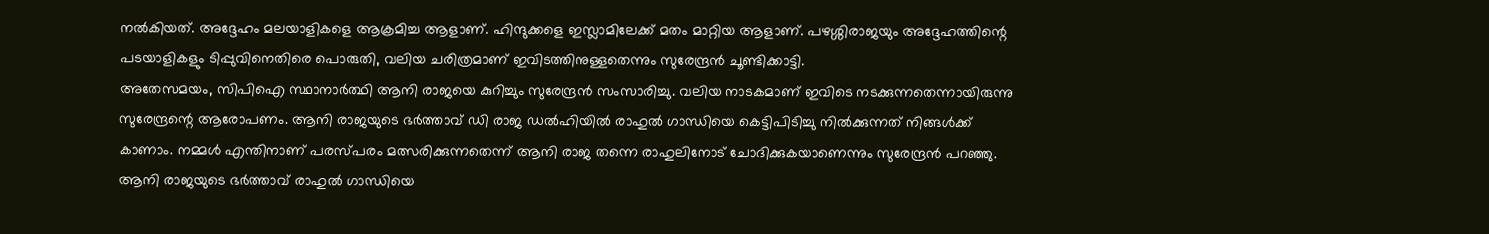നൽകിയത്. അദ്ദേഹം മലയാളികളെ ആക്രമിച്ച ആളാണ്. ഹിന്ദുക്കളെ ഇസ്ലാമിലേക്ക് മതം മാറ്റിയ ആളാണ്. പഴശ്ശിരാജയും അദ്ദേഹത്തിന്റെ പടയാളികളും ടിപ്പുവിനെതിരെ പൊരുതി, വലിയ ചരിത്രമാണ് ഇവിടത്തിനുള്ളതെന്നും സുരേന്ദ്രൻ ചൂണ്ടിക്കാട്ടി.
അതേസമയം, സിപിഐ സ്ഥാനാർത്ഥി ആനി രാജയെ കുറിച്ചും സുരേന്ദ്രൻ സംസാരിച്ചു. വലിയ നാടകമാണ് ഇവിടെ നടക്കുന്നതെന്നായിരുന്നു സുരേന്ദ്രന്റെ ആരോപണം. ആനി രാജയുടെ ഭർത്താവ് ഡി രാജ ഡൽഹിയിൽ രാഹുൽ ഗാന്ധിയെ കെട്ടിപിടിച്ചു നിൽക്കുന്നത് നിങ്ങൾക്ക് കാണാം. നമ്മൾ എന്തിനാണ് പരസ്പരം മത്സരിക്കുന്നതെന്ന് ആനി രാജ തന്നെ രാഹുലിനോട് ചോദിക്കുകയാണെന്നും സുരേന്ദ്രൻ പറഞ്ഞു.
ആനി രാജയുടെ ഭർത്താവ് രാഹുൽ ഗാന്ധിയെ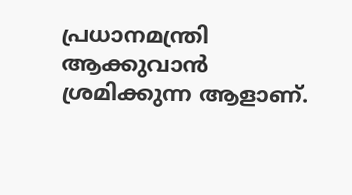പ്രധാനമന്ത്രി ആക്കുവാൻ ശ്രമിക്കുന്ന ആളാണ്.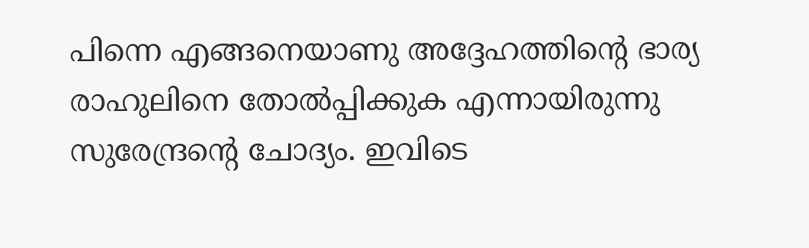പിന്നെ എങ്ങനെയാണു അദ്ദേഹത്തിന്റെ ഭാര്യ രാഹുലിനെ തോൽപ്പിക്കുക എന്നായിരുന്നു സുരേന്ദ്രന്റെ ചോദ്യം. ഇവിടെ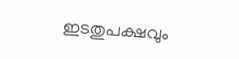ഇടതുപക്ഷവും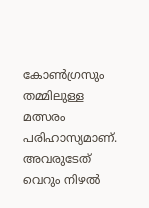കോൺഗ്രസും തമ്മിലുള്ള മത്സരം പരിഹാസ്യമാണ്. അവരുടേത് വെറും നിഴൽ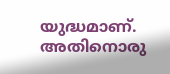യുദ്ധമാണ്. അതിനൊരു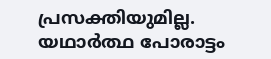പ്രസക്തിയുമില്ല. യഥാർത്ഥ പോരാട്ടം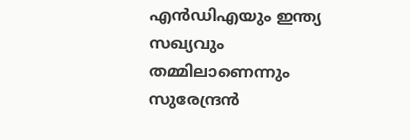എൻഡിഎയും ഇന്ത്യ സഖ്യവും തമ്മിലാണെന്നും സുരേന്ദ്രൻ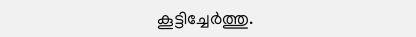കൂട്ടിച്ചേർത്തു.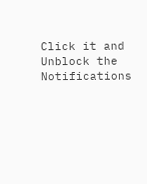Click it and Unblock the Notifications